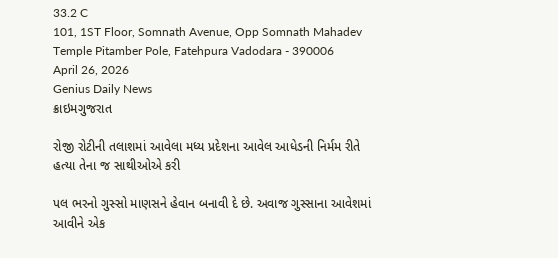33.2 C
101, 1ST Floor, Somnath Avenue, Opp Somnath Mahadev Temple Pitamber Pole, Fatehpura Vadodara - 390006
April 26, 2026
Genius Daily News
ક્રાઇમગુજરાત

રોજી રોટીની તલાશમાં આવેલા મધ્ય પ્રદેશના આવેલ આધેડની નિર્મમ રીતે હત્યા તેના જ સાથીઓએ કરી

પલ ભરનો ગુસ્સો માણસને હેવાન બનાવી દે છે. અવાજ ગુસ્સાના આવેશમાં આવીને એક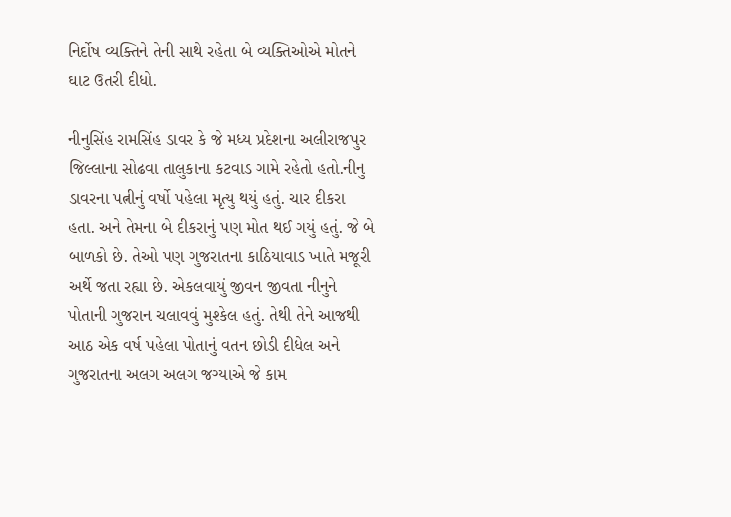નિર્દોષ વ્યક્તિને તેની સાથે રહેતા બે વ્યક્તિઓએ મોતને ઘાટ ઉતરી દીધો.

નીનુસિંહ રામસિંહ ડાવર કે જે મધ્ય પ્રદેશના અલીરાજપુર જિલ્લાના સોઢવા તાલુકાના કટવાડ ગામે રહેતો હતો.નીનુ ડાવરના પત્નીનું વર્ષો પહેલા મૃત્યુ થયું હતું. ચાર દીકરા હતા. અને તેમના બે દીકરાનું પણ મોત થઈ ગયું હતું. જે બે બાળકો છે. તેઓ પણ ગુજરાતના કાઠિયાવાડ ખાતે મજૂરી અર્થે જતા રહ્યા છે. એકલવાયું જીવન જીવતા નીનુને પોતાની ગુજરાન ચલાવવું મુશ્કેલ હતું. તેથી તેને આજથી આઠ એક વર્ષ પહેલા પોતાનું વતન છોડી દીધેલ અને ગુજરાતના અલગ અલગ જગ્યાએ જે કામ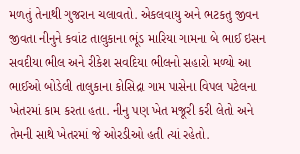મળતું તેનાથી ગુજરાન ચલાવતો. એકલવાયુ અને ભટકતુ જીવન જીવતા નીનુને કવાંટ તાલુકાના ભૂંડ મારિયા ગામના બે ભાઈ ઇસન સવદીયા ભીલ અને રીકેશ સવદિયા ભીલનો સહારો મળ્યો આ ભાઈઓ બોડેલી તાલુકાના કોસિદ્રા ગામ પાસેના વિપલ પટેલના ખેતરમાં કામ કરતા હતા. નીનુ પણ ખેત મજૂરી કરી લેતો અને તેમની સાથે ખેતરમાં જે ઓરડીઓ હતી ત્યાં રહેતો.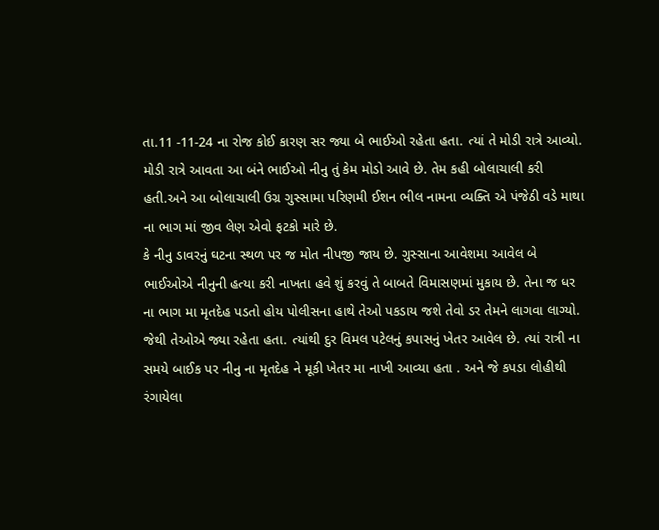તા.11 -11-24 ના રોજ કોઈ કારણ સર જ્યા બે ભાઈઓ રહેતા હતા. ત્યાં તે મોડી રાત્રે આવ્યો. મોડી રાત્રે આવતા આ બંને ભાઈઓ નીનુ તું કેમ મોડો આવે છે. તેમ કહી બોલાચાલી કરી હતી.અને આ બોલાચાલી ઉગ્ર ગુસ્સામા પરિણમી ઈશન ભીલ નામના વ્યક્તિ એ પંજેઠી વડે માથા ના ભાગ માં જીવ લેણ એવો ફટકો મારે છે.
કે નીનુ ડાવરનું ઘટના સ્થળ પર જ મોત નીપજી જાય છે. ગુસ્સાના આવેશમા આવેલ બે ભાઈઓએ નીનુની હત્યા કરી નાખતા હવે શું કરવું તે બાબતે વિમાસણમાં મુકાય છે. તેના જ ધર ના ભાગ મા મૃતદેહ પડતો હોય પોલીસના હાથે તેઓ પકડાય જશે તેવો ડર તેમને લાગવા લાગ્યો. જેથી તેઓએ જ્યા રહેતા હતા. ત્યાંથી દુર વિમલ પટેલનું કપાસનું ખેતર આવેલ છે. ત્યાં રાત્રી ના સમયે બાઈક પર નીનુ ના મૃતદેહ ને મૂકી ખેતર મા નાખી આવ્યા હતા . અને જે કપડા લોહીથી રંગાયેલા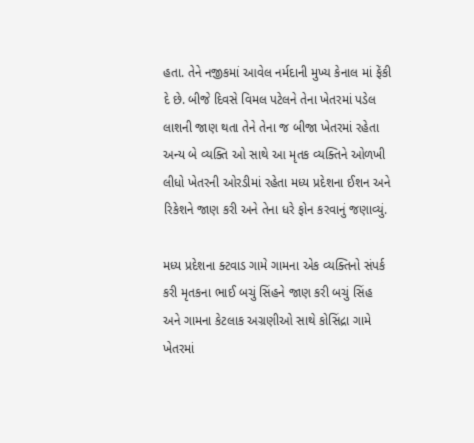હતા. તેને નજીકમાં આવેલ નર્મદાની મુખ્ય કેનાલ માં ફેંકી દે છે. બીજે દિવસે વિમલ પટેલને તેના ખેતરમાં પડેલ લાશની જાણ થતા તેને તેના જ બીજા ખેતરમાં રહેતા અન્ય બે વ્યક્તિ ઓ સાથે આ મૃતક વ્યક્તિને ઓળખી લીધો ખેતરની ઓરડીમાં રહેતા મધ્ય પ્રદેશના ઈશન અને રિકેશને જાણ કરી અને તેના ધરે ફોન કરવાનું જણાવ્યું.

મધ્ય પ્રદેશના ક્ટવાડ ગામે ગામના એક વ્યક્તિનો સંપર્ક કરી મૃતકના ભાઈ બચું સિંહને જાણ કરી બચું સિંહ અને ગામના કેટલાક અગ્રણીઓ સાથે કોસિંદ્રા ગામે ખેતરમાં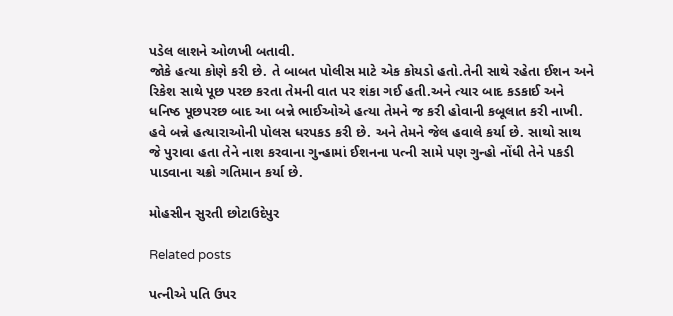પડેલ લાશને ઓળખી બતાવી.
જોકે હત્યા કોણે કરી છે. તે બાબત પોલીસ માટે એક કોયડો હતો.તેની સાથે રહેતા ઈશન અને રિકેશ સાથે પૂછ પરછ કરતા તેમની વાત પર શંકા ગઈ હતી.અને ત્યાર બાદ કડકાઈ અને ધનિષ્ઠ પૂછપરછ બાદ આ બન્ને ભાઈઓએ હત્યા તેમને જ કરી હોવાની કબૂલાત કરી નાખી. હવે બન્ને હત્યારાઓની પોલસ ધરપકડ કરી છે. અને તેમને જેલ હવાલે કર્યા છે. સાથો સાથ જે પુરાવા હતા તેને નાશ કરવાના ગુન્હામાં ઈશનના પત્ની સામે પણ ગુન્હો નોંધી તેને પકડી પાડવાના ચક્રો ગતિમાન કર્યા છે.

મોહસીન સુરતી છોટાઉદેપુર

Related posts

પત્નીએ પતિ ઉપર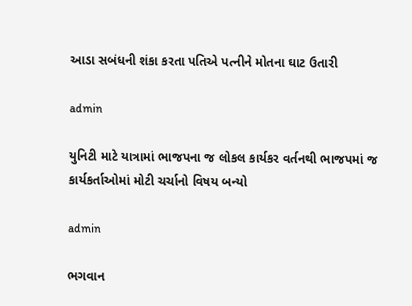આડા સબંધની શંકા કરતા પતિએ પત્નીને મોતના ઘાટ ઉતારી

admin

યુનિટી માટે યાત્રામાં ભાજપના જ લોકલ કાર્યકર વર્તનથી ભાજપમાં જ કાર્યકર્તાઓમાં મોટી ચર્ચાનો વિષય બન્યો

admin

ભગવાન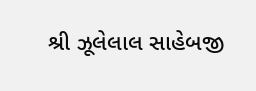શ્રી ઝૂલેલાલ સાહેબજી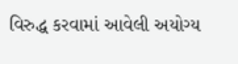વિરુદ્ધ કરવામાં આવેલી અયોગ્ય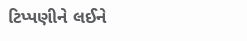ટિપ્પણીને લઈને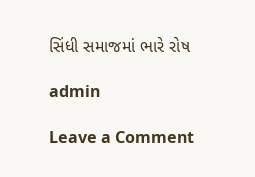સિંધી સમાજમાં ભારે રોષ

admin

Leave a Comment